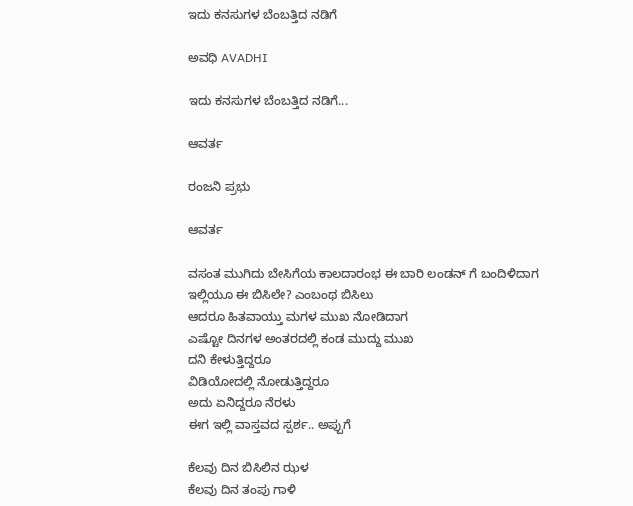ಇದು ಕನಸುಗಳ ಬೆಂಬತ್ತಿದ ನಡಿಗೆ‍

ಅವಧಿ AVADHI

ಇದು ಕನಸುಗಳ ಬೆಂಬತ್ತಿದ ನಡಿಗೆ...

ಆವರ್ತ

ರಂಜನಿ ಪ್ರಭು

ಆವರ್ತ

ವಸಂತ ಮುಗಿದು ಬೇಸಿಗೆಯ ಕಾಲದಾರಂಭ ಈ ಬಾರಿ ಲಂಡನ್ ಗೆ ಬಂದಿಳಿದಾಗ
ಇಲ್ಲಿಯೂ ಈ ಬಿಸಿಲೇ? ಎಂಬಂಥ ಬಿಸಿಲು
ಆದರೂ ಹಿತವಾಯ್ತು ಮಗಳ ಮುಖ ನೋಡಿದಾಗ
ಎಷ್ಟೋ ದಿನಗಳ ಅಂತರದಲ್ಲಿ ಕಂಡ ಮುದ್ದು ಮುಖ
ದನಿ ಕೇಳುತ್ತಿದ್ದರೂ
ವಿಡಿಯೋದಲ್ಲಿ ನೋಡುತ್ತಿದ್ದರೂ
ಅದು ಏನಿದ್ದರೂ ನೆರಳು
ಈಗ ಇಲ್ಲಿ ವಾಸ್ತವದ ಸ್ಪರ್ಶ.. ಅಪ್ಪುಗೆ

ಕೆಲವು ದಿನ ಬಿಸಿಲಿನ ಝಳ
ಕೆಲವು ದಿನ ತಂಪು ಗಾಳಿ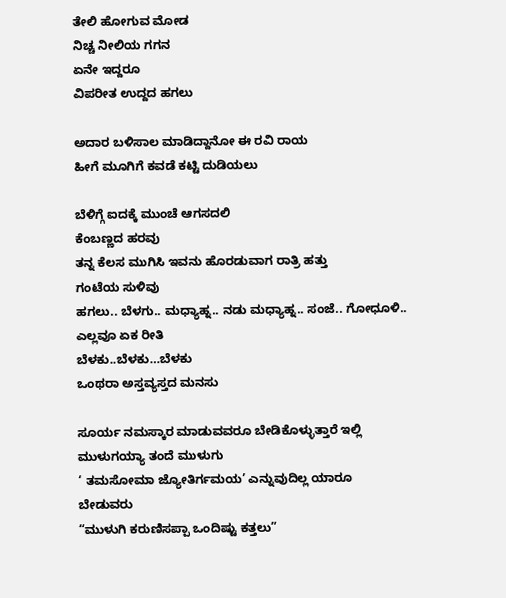ತೇಲಿ ಹೋಗುವ ಮೋಡ
ನಿಚ್ಚ ನೀಲಿಯ ಗಗನ
ಏನೇ ಇದ್ದರೂ
ವಿಪರೀತ ಉದ್ದದ ಹಗಲು

ಅದಾರ ಬಳಿಸಾಲ ಮಾಡಿದ್ದಾನೋ ಈ ರವಿ ರಾಯ
ಹೀಗೆ ಮೂಗಿಗೆ ಕವಡೆ ಕಟ್ಟಿ ದುಡಿಯಲು

ಬೆಳಿಗ್ಗೆ ಐದಕ್ಕೆ ಮುಂಚೆ ಆಗಸದಲಿ
ಕೆಂಬಣ್ಣದ ಹರವು
ತನ್ನ ಕೆಲಸ ಮುಗಿಸಿ ಇವನು ಹೊರಡುವಾಗ ರಾತ್ರಿ ಹತ್ತು
ಗಂಟೆಯ ಸುಳಿವು
ಹಗಲು.. ಬೆಳಗು.. ಮಧ್ಯಾಹ್ನ.. ನಡು ಮಧ್ಯಾಹ್ನ.. ಸಂಜೆ.. ಗೋಧೂಳಿ..
ಎಲ್ಲವೂ ಏಕ ರೀತಿ
ಬೆಳಕು..ಬೆಳಕು…ಬೆಳಕು
ಒಂಥರಾ ಅಸ್ತವ್ಯಸ್ತದ ಮನಸು

ಸೂರ್ಯ ನಮಸ್ಕಾರ ಮಾಡುವವರೂ ಬೇಡಿಕೊಳ್ಳುತ್ತಾರೆ ಇಲ್ಲಿ
ಮುಳುಗಯ್ಯಾ ತಂದೆ ಮುಳುಗು
‘ ತಮಸೋಮಾ ಜ್ಯೋತಿರ್ಗಮಯ’ ಎನ್ನುವುದಿಲ್ಲ ಯಾರೂ
ಬೇಡುವರು
“ಮುಳುಗಿ ಕರುಣಿಸಪ್ಪಾ ಒಂದಿಷ್ಟು ಕತ್ತಲು”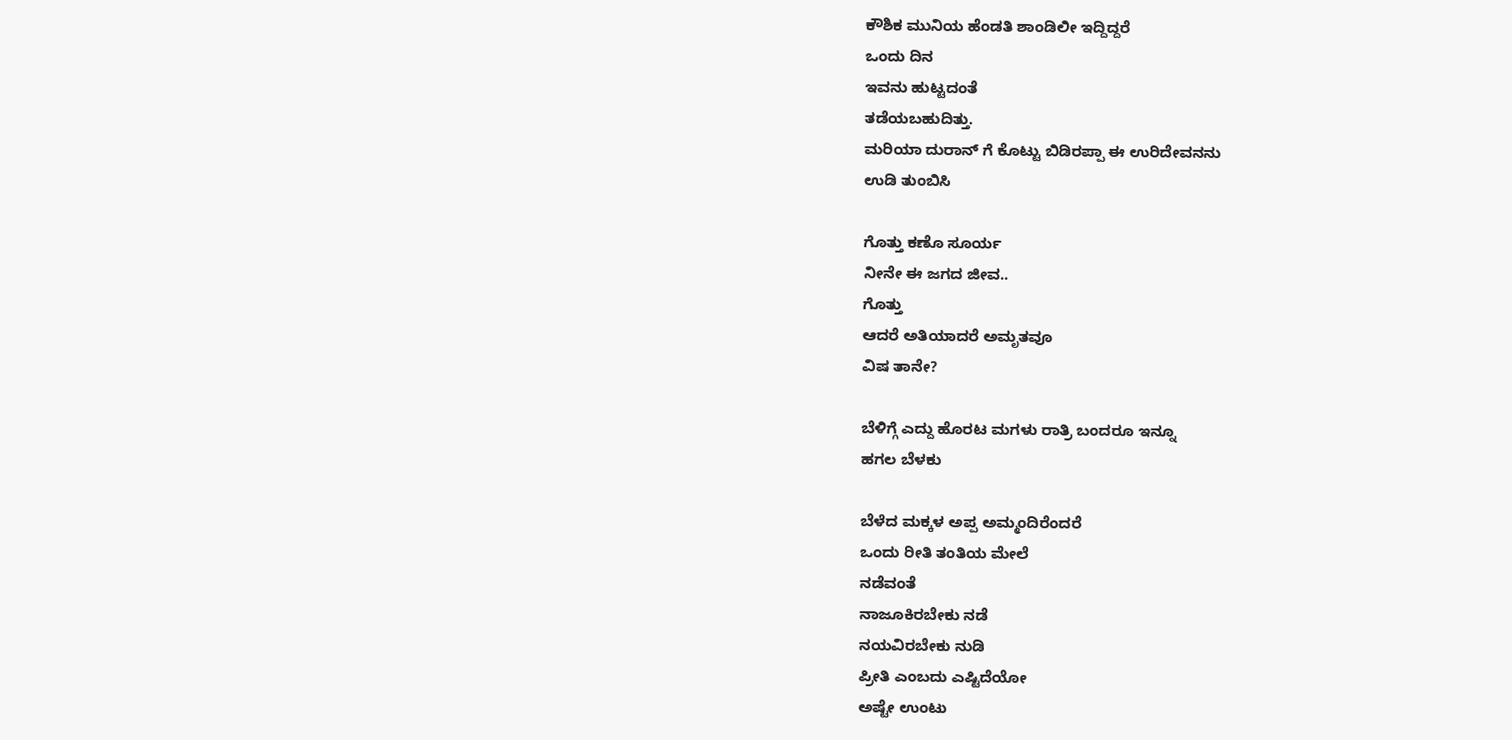ಕೌಶಿಕ ಮುನಿಯ ಹೆಂಡತಿ ಶಾಂಡಿಲೀ ಇದ್ದಿದ್ದರೆ
ಒಂದು ದಿನ
ಇವನು ಹುಟ್ಟದಂತೆ
ತಡೆಯಬಹುದಿತ್ತು.
ಮರಿಯಾ ದುರಾನ್ ಗೆ ಕೊಟ್ಟು ಬಿಡಿರಪ್ಪಾ ಈ ಉರಿದೇವನನು
ಉಡಿ ತುಂಬಿಸಿ

ಗೊತ್ತು ಕಣೊ ಸೂರ್ಯ
ನೀನೇ ಈ ಜಗದ ಜೀವ..
ಗೊತ್ತು
ಆದರೆ ಅತಿಯಾದರೆ ಅಮೃತವೂ
ವಿಷ ತಾನೇ?

ಬೆಳಿಗ್ಗೆ ಎದ್ದು ಹೊರಟ ಮಗಳು ರಾತ್ರಿ ಬಂದರೂ ಇನ್ನೂ
ಹಗಲ ಬೆಳಕು

ಬೆಳೆದ ಮಕ್ಕಳ ಅಪ್ಪ ಅಮ್ಮಂದಿರೆಂದರೆ
ಒಂದು ರೀತಿ ತಂತಿಯ ಮೇಲೆ
ನಡೆವಂತೆ
ನಾಜೂಕಿರಬೇಕು ನಡೆ
ನಯವಿರಬೇಕು ನುಡಿ
ಪ್ರೀತಿ ಎಂಬದು ಎಷ್ಟಿದೆಯೋ
ಅಷ್ಟೇ ಉಂಟು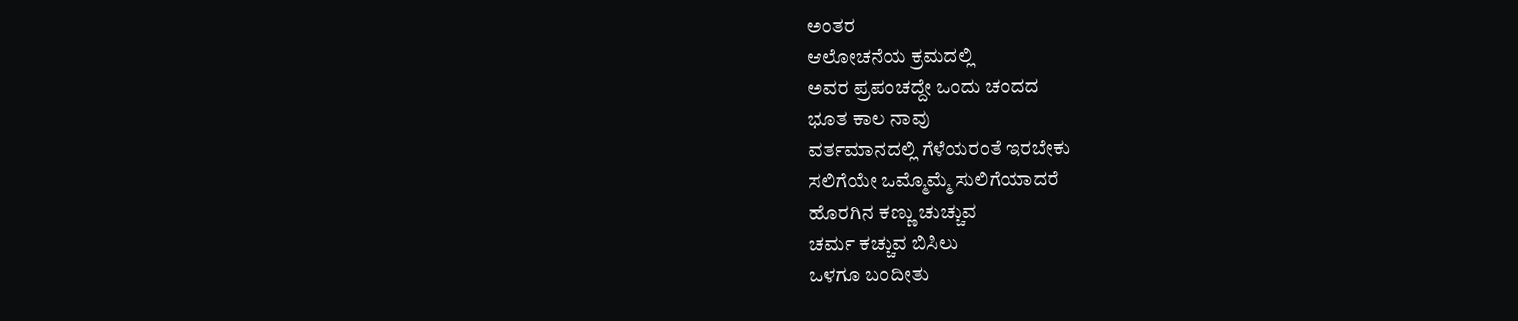ಅಂತರ
ಆಲೋಚನೆಯ ಕ್ರಮದಲ್ಲಿ
ಅವರ ಪ್ರಪಂಚದ್ದೇ ಒಂದು ಚಂದದ
ಭೂತ ಕಾಲ ನಾವು
ವರ್ತಮಾನದಲ್ಲಿ ಗೆಳೆಯರಂತೆ ಇರಬೇಕು
ಸಲಿಗೆಯೇ ಒಮ್ಮೊಮ್ಮೆ ಸುಲಿಗೆಯಾದರೆ
ಹೊರಗಿನ ಕಣ್ಣು ಚುಚ್ಚುವ
ಚರ್ಮ ಕಚ್ಚುವ ಬಿಸಿಲು
ಒಳಗೂ ಬಂದೀತು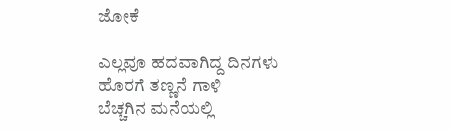ಜೋಕೆ

ಎಲ್ಲವೂ ಹದವಾಗಿದ್ದ ದಿನಗಳು
ಹೊರಗೆ ತಣ್ಣನೆ ಗಾಳಿ
ಬೆಚ್ಚಗಿನ ಮನೆಯಲ್ಲಿ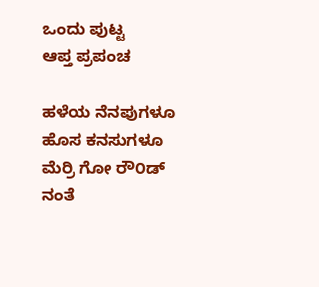ಒಂದು ಪುಟ್ಟ
ಆಪ್ತ ಪ್ರಪಂಚ

ಹಳೆಯ ನೆನಪುಗಳೂ
ಹೊಸ ಕನಸುಗಳೂ
ಮೆರ್ರಿ ಗೋ ರೌ೦ಡ್ ನಂತೆ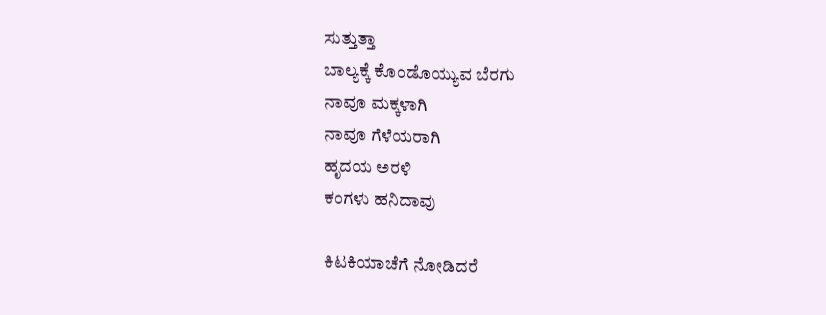ಸುತ್ತುತ್ತಾ
ಬಾಲ್ಯಕ್ಕೆ ಕೊಂಡೊಯ್ಯುವ ಬೆರಗು
ನಾವೂ ಮಕ್ಕಳಾಗಿ
ನಾವೂ ಗೆಳೆಯರಾಗಿ
ಹೃದಯ ಅರಳಿ
ಕಂಗಳು ಹನಿದಾವು

ಕಿಟಕಿಯಾಚೆಗೆ ನೋಡಿದರೆ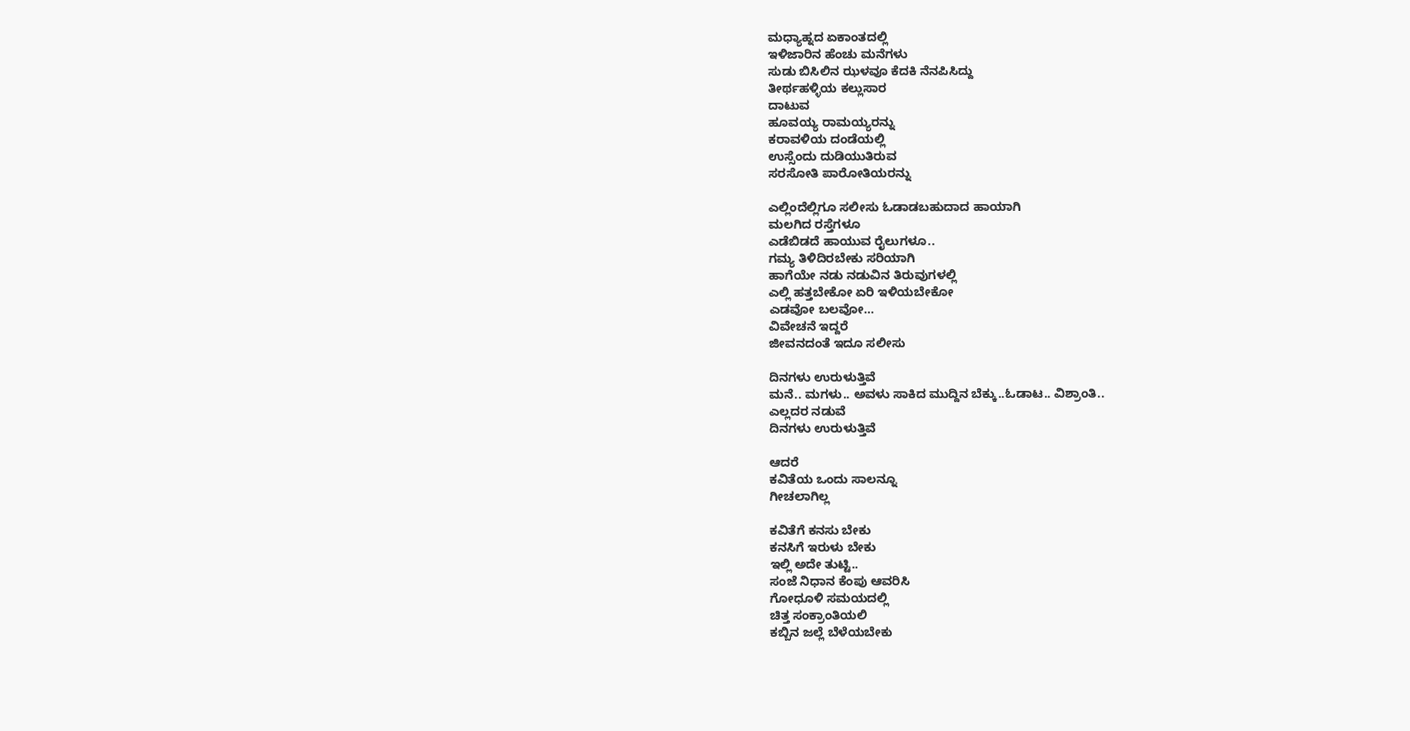ಮಧ್ಯಾಹ್ನದ ಏಕಾಂತದಲ್ಲಿ
ಇಳಿಜಾರಿನ ಹೆಂಚು ಮನೆಗಳು
ಸುಡು ಬಿಸಿಲಿನ ಝಳವೂ ಕೆದಕಿ ನೆನಪಿಸಿದ್ದು
ತೀರ್ಥಹಳ್ಳಿಯ ಕಲ್ಲುಸಾರ
ದಾಟುವ
ಹೂವಯ್ಯ ರಾಮಯ್ಯರನ್ನು
ಕರಾವಳಿಯ ದಂಡೆಯಲ್ಲಿ
ಉಸ್ಸೆಂದು ದುಡಿಯುತಿರುವ
ಸರಸೋತಿ ಪಾರೋತಿಯರನ್ನು

ಎಲ್ಲಿಂದೆಲ್ಲಿಗೂ ಸಲೀಸು ಓಡಾಡಬಹುದಾದ ಹಾಯಾಗಿ
ಮಲಗಿದ ರಸ್ತೆಗಳೂ
ಎಡೆಬಿಡದೆ ಹಾಯುವ ರೈಲುಗಳೂ..
ಗಮ್ಯ ತಿಳಿದಿರಬೇಕು ಸರಿಯಾಗಿ
ಹಾಗೆಯೇ ನಡು ನಡುವಿನ ತಿರುವುಗಳಲ್ಲಿ
ಎಲ್ಲಿ ಹತ್ತಬೇಕೋ ಏರಿ ಇಳಿಯಬೇಕೋ
ಎಡವೋ ಬಲವೋ…
ವಿವೇಚನೆ ಇದ್ದರೆ
ಜೀವನದಂತೆ ಇದೂ ಸಲೀಸು

ದಿನಗಳು ಉರುಳುತ್ತಿವೆ
ಮನೆ.. ಮಗಳು.. ಅವಳು ಸಾಕಿದ ಮುದ್ದಿನ ಬೆಕ್ಕು..ಓಡಾಟ.. ವಿಶ್ರಾಂತಿ..
ಎಲ್ಲದರ ನಡುವೆ
ದಿನಗಳು ಉರುಳುತ್ತಿವೆ

ಆದರೆ
ಕವಿತೆಯ ಒಂದು ಸಾಲನ್ನೂ
ಗೀಚಲಾಗಿಲ್ಲ

ಕವಿತೆಗೆ ಕನಸು ಬೇಕು
ಕನಸಿಗೆ ಇರುಳು ಬೇಕು
ಇಲ್ಲಿ ಅದೇ ತುಟ್ಟಿ..
ಸಂಜೆ ನಿಧಾನ ಕೆಂಪು ಆವರಿಸಿ
ಗೋಧೂಳಿ ಸಮಯದಲ್ಲಿ
ಚಿತ್ತ ಸಂಕ್ರಾಂತಿಯಲಿ
ಕಬ್ಬಿನ ಜಲ್ಲೆ ಬೆಳೆಯಬೇಕು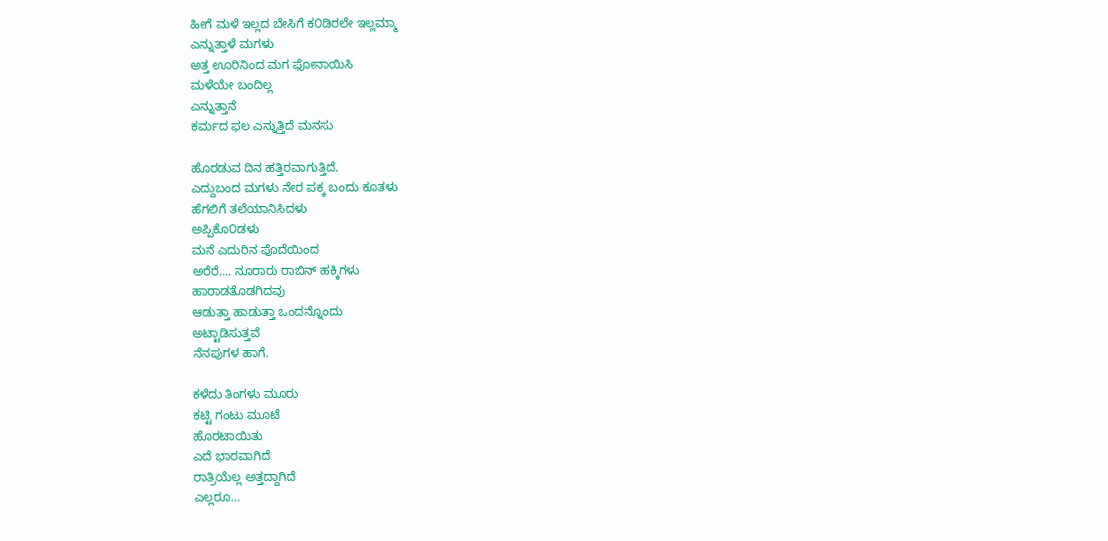ಹೀಗೆ ಮಳೆ ಇಲ್ಲದ ಬೇಸಿಗೆ ಕ೦ಡಿರಲೇ ಇಲ್ಲಮ್ಮಾ
ಎನ್ನುತ್ತಾಳೆ ಮಗಳು
ಅತ್ತ ಊರಿನಿಂದ ಮಗ ಫೋನಾಯಿಸಿ
ಮಳೆಯೇ ಬಂದಿಲ್ಲ
ಎನ್ನುತ್ತಾನೆ
ಕರ್ಮದ ಫಲ ಎನ್ನುತ್ತಿದೆ ಮನಸು

ಹೊರಡುವ ದಿನ ಹತ್ತಿರವಾಗುತ್ತಿದೆ.
ಎದ್ದುಬಂದ ಮಗಳು ನೇರ ಪಕ್ಕ ಬಂದು ಕೂತಳು
ಹೆಗಲಿಗೆ ತಲೆಯಾನಿಸಿದಳು
ಅಪ್ಪಿಕೊ೦ಡಳು
ಮನೆ ಎದುರಿನ ಪೊದೆಯಿಂದ
ಅರೆರೆ…. ನೂರಾರು ರಾಬಿನ್ ಹಕ್ಕಿಗಳು
ಹಾರಾಡತೊಡಗಿದವು
ಆಡುತ್ತಾ ಹಾಡುತ್ತಾ ಒಂದನ್ನೊಂದು
ಅಟ್ಟಾಡಿಸುತ್ತವೆ
ನೆನಪುಗಳ ಹಾಗೆ.

ಕಳೆದು ತಿಂಗಳು ಮೂರು
ಕಟ್ಟಿ ಗಂಟು ಮೂಟೆ
ಹೊರಟಾಯಿತು
ಎದೆ ಭಾರವಾಗಿದೆ
ರಾತ್ರಿಯೆಲ್ಲ ಅತ್ತದ್ದಾಗಿದೆ
ಎಲ್ಲರೂ…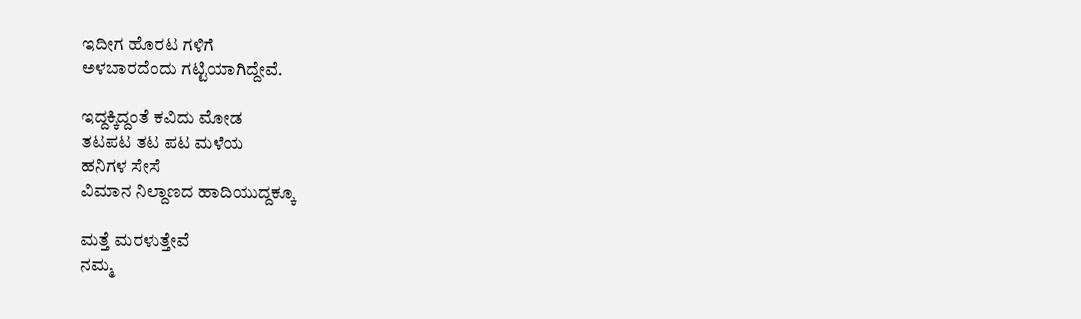ಇದೀಗ ಹೊರಟ ಗಳಿಗೆ
ಅಳಬಾರದೆಂದು ಗಟ್ಟಿಯಾಗಿದ್ದೇವೆ.

ಇದ್ದಕ್ಕಿದ್ದಂತೆ ಕವಿದು ಮೋಡ
ತಟಪಟ ತಟ ಪಟ ಮಳೆಯ
ಹನಿಗಳ ಸೇಸೆ
ವಿಮಾನ ನಿಲ್ದಾಣದ ಹಾದಿಯುದ್ದಕ್ಕೂ

ಮತ್ತೆ ಮರಳುತ್ತೇವೆ
ನಮ್ಮ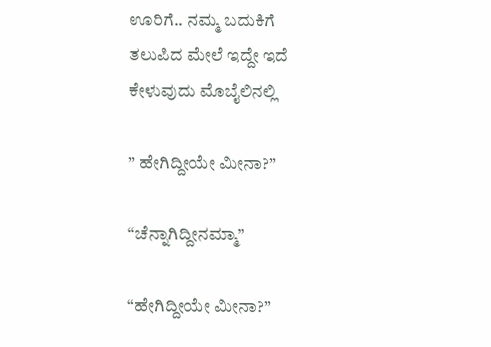ಊರಿಗೆ.. ನಮ್ಮ ಬದುಕಿಗೆ
ತಲುಪಿದ ಮೇಲೆ ಇದ್ದೇ ಇದೆ
ಕೇಳುವುದು ಮೊಬೈಲಿನಲ್ಲಿ

” ಹೇಗಿದ್ದೀಯೇ ಮೀನಾ?”

“ಚೆನ್ನಾಗಿದ್ದೀನಮ್ಮಾ”

“ಹೇಗಿದ್ದೀಯೇ ಮೀನಾ?”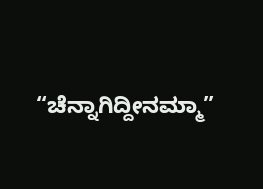“ಚೆನ್ನಾಗಿದ್ದೀನಮ್ಮಾ”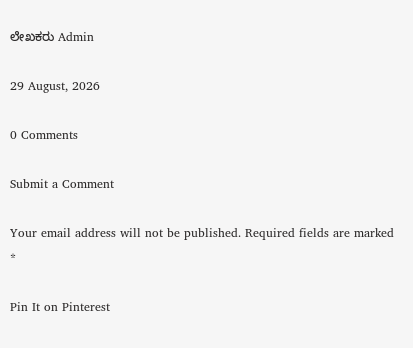ಲೇಖಕರು Admin

29 August, 2026

0 Comments

Submit a Comment

Your email address will not be published. Required fields are marked *

Pin It on Pinterest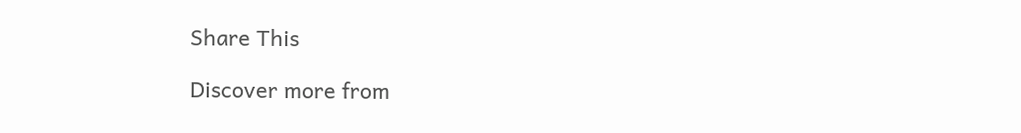Share This

Discover more from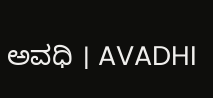ಅವಧಿ । AVADHI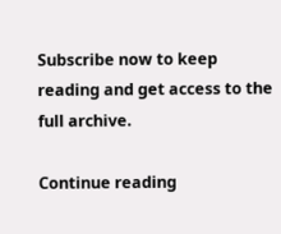Subscribe now to keep reading and get access to the full archive.

Continue reading